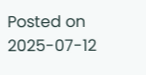Posted on 2025-07-12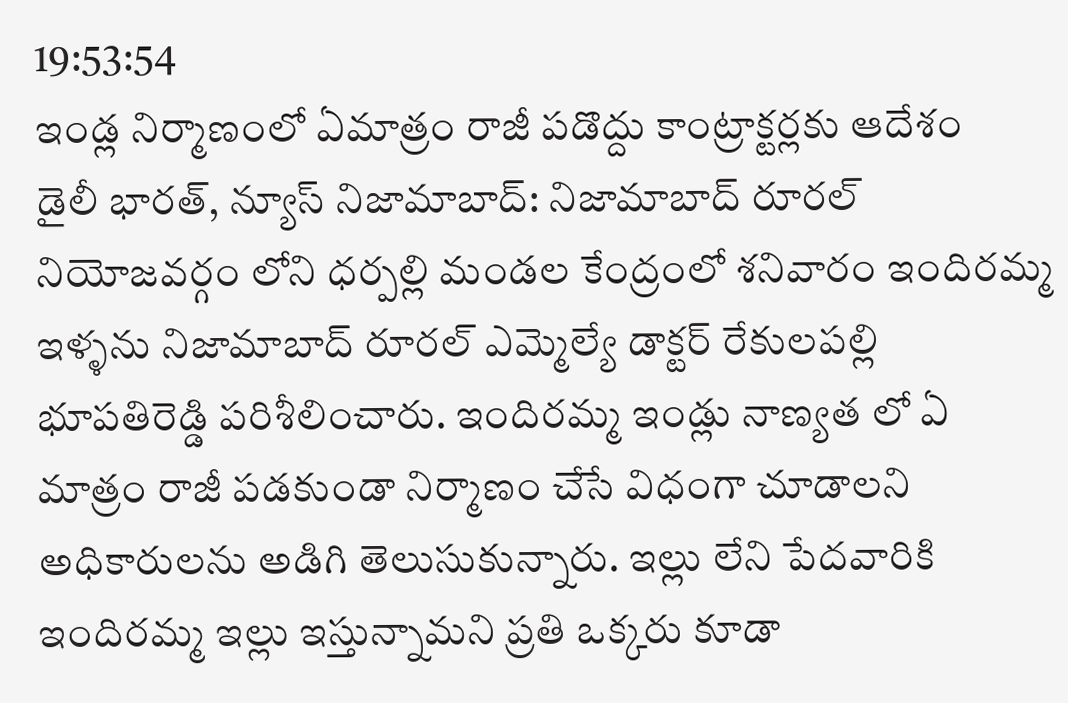19:53:54
ఇండ్ల నిర్మాణంలో ఏమాత్రం రాజీ పడొద్దు కాంట్రాక్టర్లకు ఆదేశం
డైలీ భారత్, న్యూస్ నిజామాబాద్: నిజామాబాద్ రూరల్ నియోజవర్గం లోని ధర్పల్లి మండల కేంద్రంలో శనివారం ఇందిరమ్మ ఇళ్ళను నిజామాబాద్ రూరల్ ఎమ్మెల్యే డాక్టర్ రేకులపల్లి భూపతిరెడ్డి పరిశీలించారు. ఇందిరమ్మ ఇండ్లు నాణ్యత లో ఏ మాత్రం రాజీ పడకుండా నిర్మాణం చేసే విధంగా చూడాలని అధికారులను అడిగి తెలుసుకున్నారు. ఇల్లు లేని పేదవారికి ఇందిరమ్మ ఇల్లు ఇస్తున్నామని ప్రతి ఒక్కరు కూడా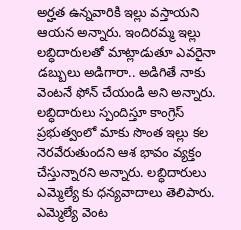అర్హత ఉన్నవారికి ఇల్లు వస్తాయని ఆయన అన్నారు. ఇందిరమ్మ ఇల్లు లబ్ధిదారులతో మాట్లాడుతూ ఎవరైనా డబ్బులు అడిగారా.. అడిగితే నాకు వెంటనే ఫోన్ చేయండి అని అన్నారు. లబ్ధిదారులు స్పందిస్తూ కాంగ్రెస్ ప్రభుత్వంలో మాకు సొంత ఇల్లు కల నెరవేరుతుందని ఆశ భావం వ్యక్తం చేస్తున్నారని అన్నారు. లబ్ధిదారులు ఎమ్మెల్యే కు ధన్యవాదాలు తెలిపారు.
ఎమ్మెల్యే వెంట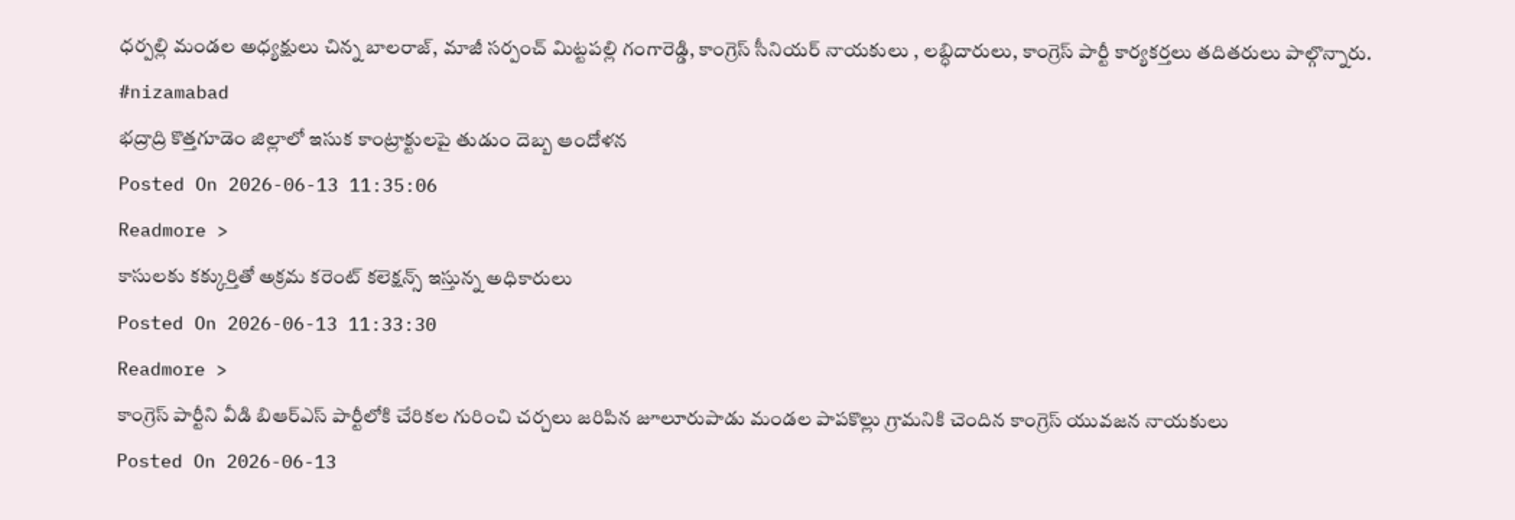ధర్పల్లి మండల అధ్యక్షులు చిన్న బాలరాజ్, మాజీ సర్పంచ్ మిట్టపల్లి గంగారెడ్డి, కాంగ్రెస్ సీనియర్ నాయకులు , లబ్ధిదారులు, కాంగ్రెస్ పార్టీ కార్యకర్తలు తదితరులు పాల్గొన్నారు.
#nizamabad
భద్రాద్రి కొత్తగూడెం జిల్లాలో ఇసుక కాంట్రాక్టులపై తుడుం దెబ్బ ఆందోళన
Posted On 2026-06-13 11:35:06
Readmore >
కాసులకు కక్కుర్తితో అక్రమ కరెంట్ కలెక్షన్స్ ఇస్తున్న అధికారులు
Posted On 2026-06-13 11:33:30
Readmore >
కాంగ్రెస్ పార్టీని వీడి బిఆర్ఎస్ పార్టీలోకి చేరికల గురించి చర్చలు జరిపిన జూలూరుపాడు మండల పాపకొల్లు గ్రామనికి చెందిన కాంగ్రెస్ యువజన నాయకులు
Posted On 2026-06-13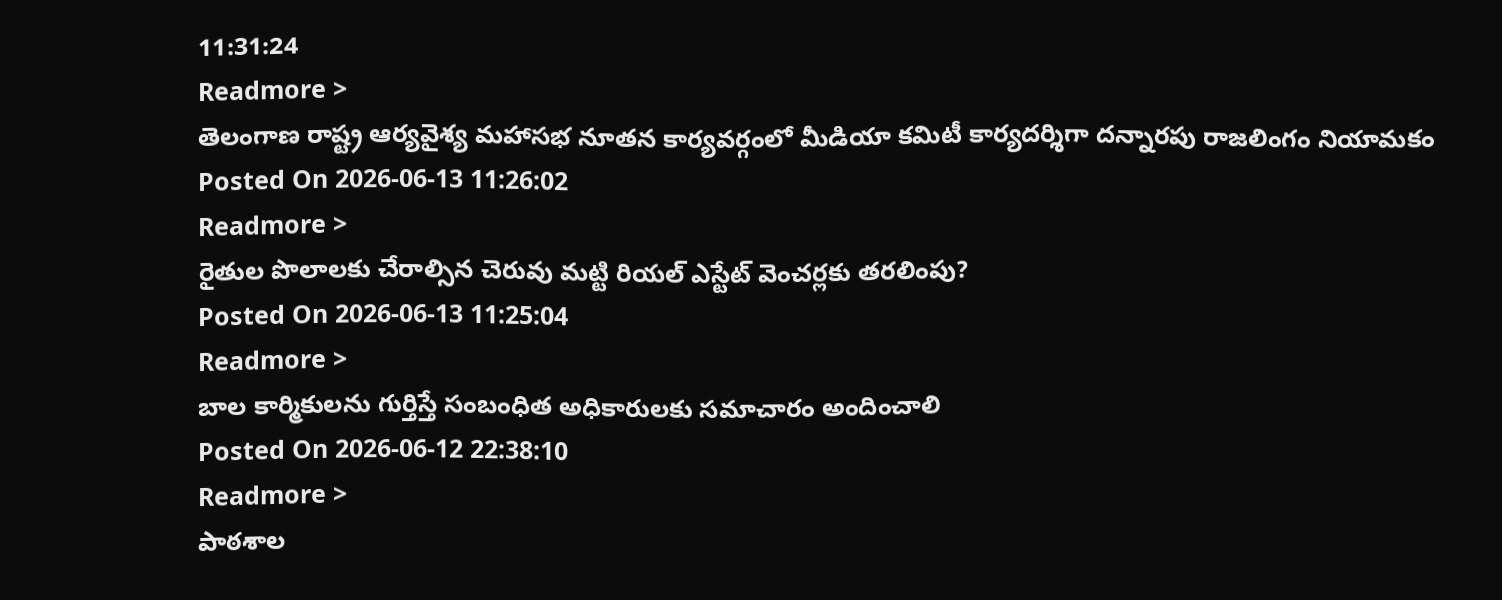11:31:24
Readmore >
తెలంగాణ రాష్ట్ర ఆర్యవైశ్య మహాసభ నూతన కార్యవర్గంలో మీడియా కమిటీ కార్యదర్శిగా దన్నారపు రాజలింగం నియామకం
Posted On 2026-06-13 11:26:02
Readmore >
రైతుల పొలాలకు చేరాల్సిన చెరువు మట్టి రియల్ ఎస్టేట్ వెంచర్లకు తరలింపు?
Posted On 2026-06-13 11:25:04
Readmore >
బాల కార్మికులను గుర్తిస్తే సంబంధిత అధికారులకు సమాచారం అందించాలి
Posted On 2026-06-12 22:38:10
Readmore >
పాఠశాల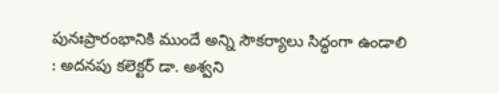పునఃప్రారంభానికి ముందే అన్ని సౌకర్యాలు సిద్ధంగా ఉండాలి : అదనపు కలెక్టర్ డా. అశ్వని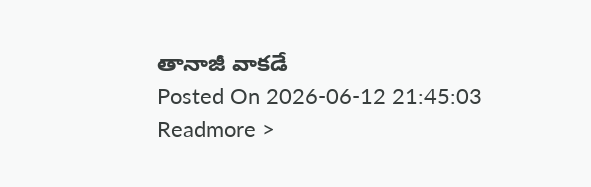తానాజీ వాకడే
Posted On 2026-06-12 21:45:03
Readmore >